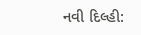નવી દિલ્હી: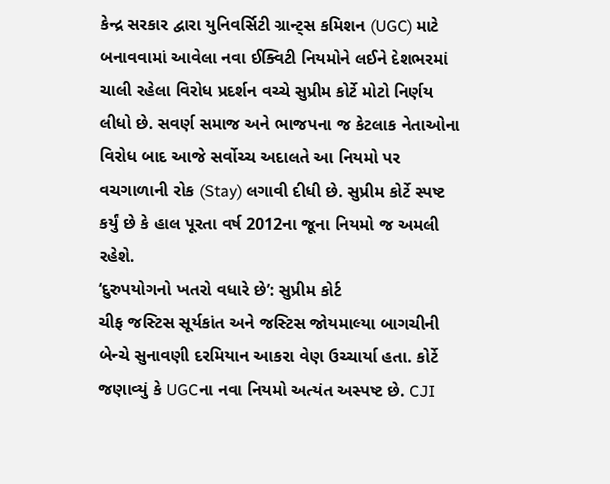કેન્દ્ર સરકાર દ્વારા યુનિવર્સિટી ગ્રાન્ટ્સ કમિશન (UGC) માટે બનાવવામાં આવેલા નવા ઈક્વિટી નિયમોને લઈને દેશભરમાં ચાલી રહેલા વિરોધ પ્રદર્શન વચ્ચે સુપ્રીમ કોર્ટે મોટો નિર્ણય લીધો છે. સવર્ણ સમાજ અને ભાજપના જ કેટલાક નેતાઓના વિરોધ બાદ આજે સર્વોચ્ચ અદાલતે આ નિયમો પર વચગાળાની રોક (Stay) લગાવી દીધી છે. સુપ્રીમ કોર્ટે સ્પષ્ટ કર્યું છે કે હાલ પૂરતા વર્ષ 2012ના જૂના નિયમો જ અમલી રહેશે.
‘દુરુપયોગનો ખતરો વધારે છે’: સુપ્રીમ કોર્ટ
ચીફ જસ્ટિસ સૂર્યકાંત અને જસ્ટિસ જોયમાલ્યા બાગચીની બેન્ચે સુનાવણી દરમિયાન આકરા વેણ ઉચ્ચાર્યા હતા. કોર્ટે જણાવ્યું કે UGCના નવા નિયમો અત્યંત અસ્પષ્ટ છે. CJI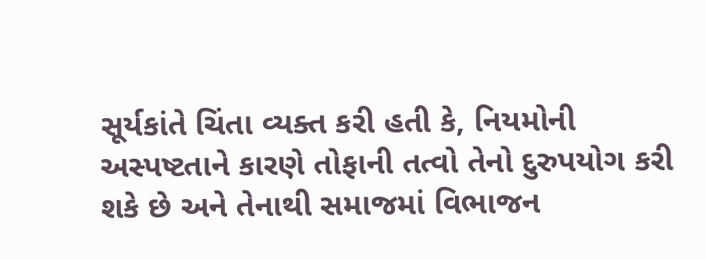સૂર્યકાંતે ચિંતા વ્યક્ત કરી હતી કે, નિયમોની અસ્પષ્ટતાને કારણે તોફાની તત્વો તેનો દુરુપયોગ કરી શકે છે અને તેનાથી સમાજમાં વિભાજન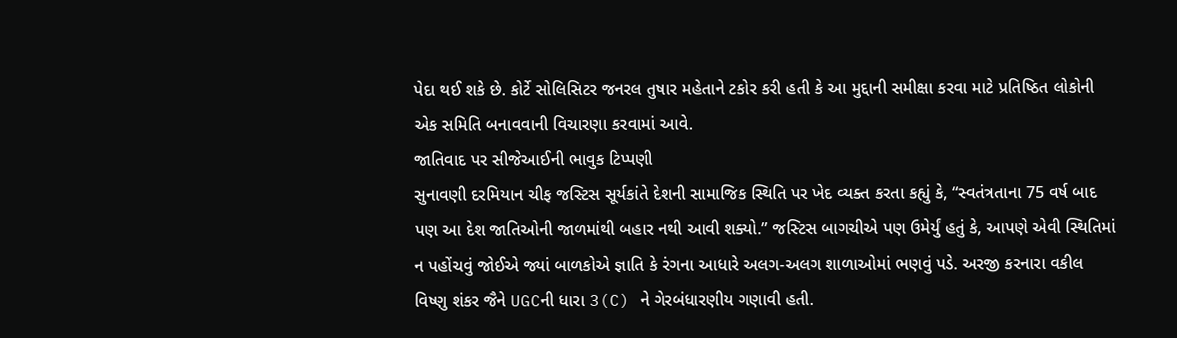પેદા થઈ શકે છે. કોર્ટે સોલિસિટર જનરલ તુષાર મહેતાને ટકોર કરી હતી કે આ મુદ્દાની સમીક્ષા કરવા માટે પ્રતિષ્ઠિત લોકોની એક સમિતિ બનાવવાની વિચારણા કરવામાં આવે.
જાતિવાદ પર સીજેઆઈની ભાવુક ટિપ્પણી
સુનાવણી દરમિયાન ચીફ જસ્ટિસ સૂર્યકાંતે દેશની સામાજિક સ્થિતિ પર ખેદ વ્યક્ત કરતા કહ્યું કે, “સ્વતંત્રતાના 75 વર્ષ બાદ પણ આ દેશ જાતિઓની જાળમાંથી બહાર નથી આવી શક્યો.” જસ્ટિસ બાગચીએ પણ ઉમેર્યું હતું કે, આપણે એવી સ્થિતિમાં ન પહોંચવું જોઈએ જ્યાં બાળકોએ જ્ઞાતિ કે રંગના આધારે અલગ-અલગ શાળાઓમાં ભણવું પડે. અરજી કરનારા વકીલ વિષ્ણુ શંકર જૈને UGCની ધારા 3(C) ને ગેરબંધારણીય ગણાવી હતી.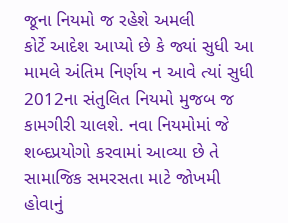જૂના નિયમો જ રહેશે અમલી
કોર્ટે આદેશ આપ્યો છે કે જ્યાં સુધી આ મામલે અંતિમ નિર્ણય ન આવે ત્યાં સુધી 2012ના સંતુલિત નિયમો મુજબ જ કામગીરી ચાલશે. નવા નિયમોમાં જે શબ્દપ્રયોગો કરવામાં આવ્યા છે તે સામાજિક સમરસતા માટે જોખમી હોવાનું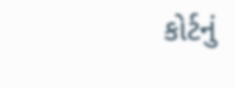કોર્ટનું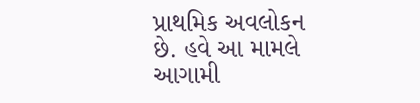પ્રાથમિક અવલોકન છે. હવે આ મામલે આગામી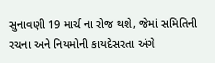સુનાવણી 19 માર્ચ ના રોજ થશે, જેમાં સમિતિની રચના અને નિયમોની કાયદેસરતા અંગે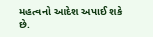મહત્વનો આદેશ અપાઈ શકે છે.